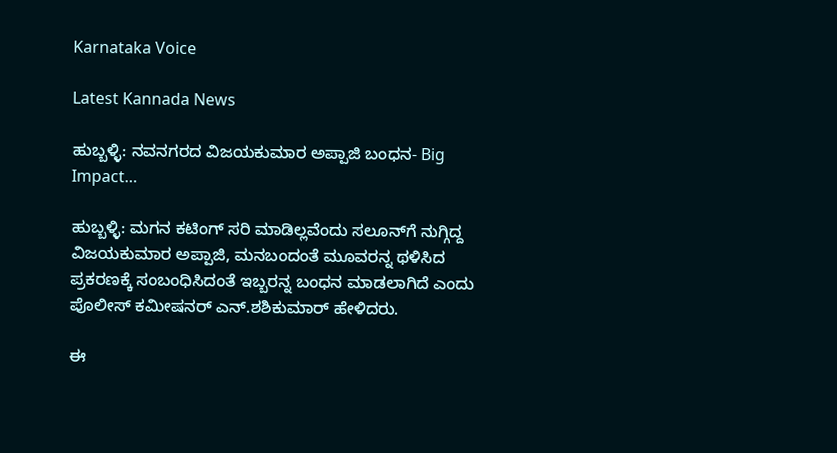Karnataka Voice

Latest Kannada News

ಹುಬ್ಬಳ್ಳಿ: ನವನಗರದ ವಿಜಯಕುಮಾರ ಅಪ್ಪಾಜಿ ಬಂಧನ- Big Impact…

ಹುಬ್ಬಳ್ಳಿ: ಮಗನ ಕಟಿಂಗ್ ಸರಿ ಮಾಡಿಲ್ಲವೆಂದು ಸಲೂನ್‌ಗೆ ನುಗ್ಗಿದ್ದ ವಿಜಯಕುಮಾರ ಅಪ್ಪಾಜಿ, ಮನಬಂದಂತೆ ಮೂವರನ್ನ ಥಳಿಸಿದ ಪ್ರಕರಣಕ್ಕೆ ಸಂಬಂಧಿಸಿದಂತೆ ಇಬ್ಬರನ್ನ ಬಂಧನ ಮಾಡಲಾಗಿದೆ ಎಂದು ಪೊಲೀಸ್ ಕಮೀಷನರ್ ಎನ್.ಶಶಿಕುಮಾರ್ ಹೇಳಿದರು.

ಈ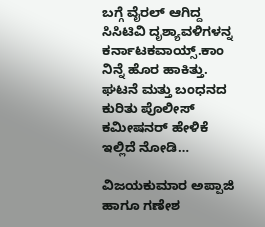ಬಗ್ಗೆ ವೈರಲ್ ಆಗಿದ್ದ ಸಿಸಿಟಿವಿ ದೃಶ್ಯಾವಳಿಗಳನ್ನ ಕರ್ನಾಟಕವಾಯ್ಸ್.ಕಾಂ ನಿನ್ನೆ ಹೊರ ಹಾಕಿತ್ತು. ಘಟನೆ ಮತ್ತು ಬಂಧನದ ಕುರಿತು ಪೊಲೀಸ್ ಕಮೀಷನರ್ ಹೇಳಿಕೆ ಇಲ್ಲಿದೆ ನೋಡಿ…

ವಿಜಯಕುಮಾರ ಅಪ್ಪಾಜಿ ಹಾಗೂ ಗಣೇಶ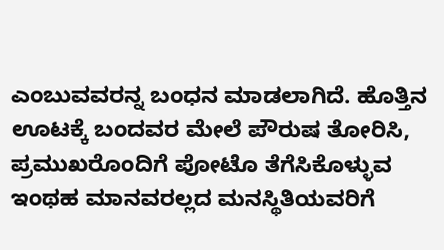ಎಂಬುವವರನ್ನ ಬಂಧನ ಮಾಡಲಾಗಿದೆ. ಹೊತ್ತಿನ ಊಟಕ್ಕೆ ಬಂದವರ ಮೇಲೆ ಪೌರುಷ ತೋರಿಸಿ, ಪ್ರಮುಖರೊಂದಿಗೆ ಪೋಟೊ ತೆಗೆಸಿಕೊಳ್ಳುವ ಇಂಥಹ ಮಾನವರಲ್ಲದ ಮನಸ್ಥಿತಿಯವರಿಗೆ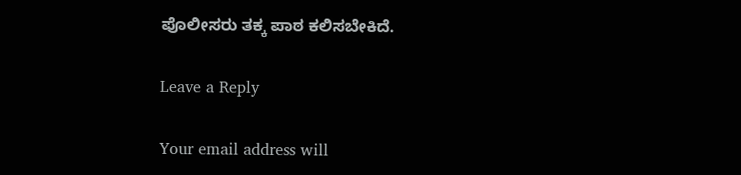ಪೊಲೀಸರು ತಕ್ಕ ಪಾಠ ಕಲಿಸಬೇಕಿದೆ.

Leave a Reply

Your email address will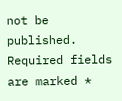not be published. Required fields are marked *